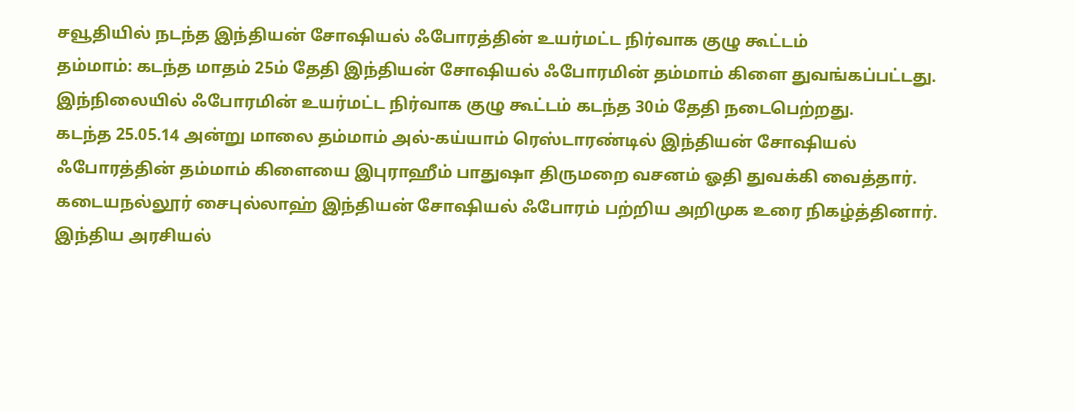சவூதியில் நடந்த இந்தியன் சோஷியல் ஃபோரத்தின் உயர்மட்ட நிர்வாக குழு கூட்டம்
தம்மாம்: கடந்த மாதம் 25ம் தேதி இந்தியன் சோஷியல் ஃபோரமின் தம்மாம் கிளை துவங்கப்பட்டது. இந்நிலையில் ஃபோரமின் உயர்மட்ட நிர்வாக குழு கூட்டம் கடந்த 30ம் தேதி நடைபெற்றது.
கடந்த 25.05.14 அன்று மாலை தம்மாம் அல்-கய்யாம் ரெஸ்டாரண்டில் இந்தியன் சோஷியல் ஃபோரத்தின் தம்மாம் கிளையை இபுராஹீம் பாதுஷா திருமறை வசனம் ஓதி துவக்கி வைத்தார்.
கடையநல்லூர் சைபுல்லாஹ் இந்தியன் சோஷியல் ஃபோரம் பற்றிய அறிமுக உரை நிகழ்த்தினார். இந்திய அரசியல்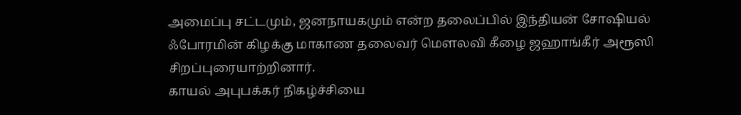அமைப்பு சட்டமும், ஜனநாயகமும் என்ற தலைப்பில் இந்தியன் சோஷியல் ஃபோரமின் கிழக்கு மாகாண தலைவர் மௌலவி கீழை ஜஹாங்கீர் அரூஸி சிறப்புரையாற்றினார்.
காயல் அபுபக்கர் நிகழ்ச்சியை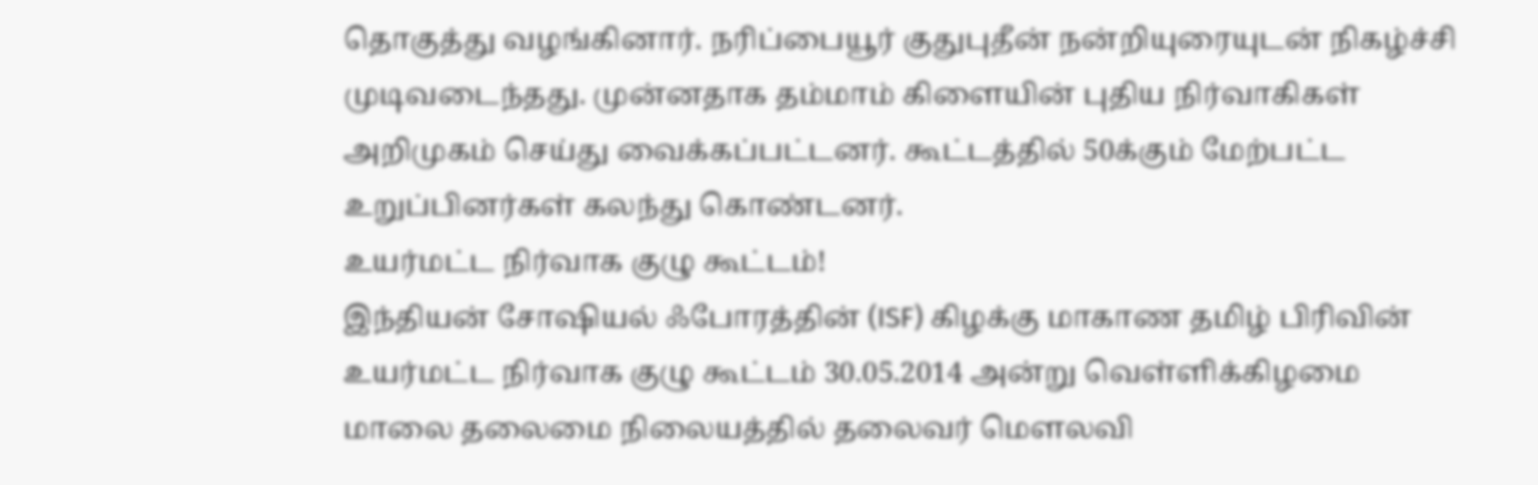தொகுத்து வழங்கினார். நரிப்பையூர் குதுபுதீன் நன்றியுரையுடன் நிகழ்ச்சி முடிவடைந்தது. முன்னதாக தம்மாம் கிளையின் புதிய நிர்வாகிகள் அறிமுகம் செய்து வைக்கப்பட்டனர். கூட்டத்தில் 50க்கும் மேற்பட்ட உறுப்பினர்கள் கலந்து கொண்டனர்.
உயர்மட்ட நிர்வாக குழு கூட்டம்!
இந்தியன் சோஷியல் ஃபோரத்தின் (ISF) கிழக்கு மாகாண தமிழ் பிரிவின் உயர்மட்ட நிர்வாக குழு கூட்டம் 30.05.2014 அன்று வெள்ளிக்கிழமை மாலை தலைமை நிலையத்தில் தலைவர் மௌலவி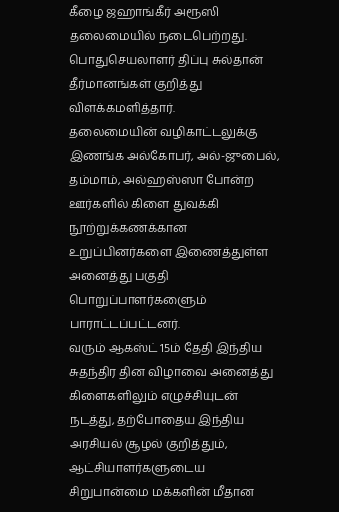கீழை ஜஹாங்கீர் அரூஸி தலைமையில் நடைபெற்றது.
பொதுசெயலாளர் திப்பு சுல்தான் தீர்மானங்கள் குறித்து விளக்கமளித்தார்.
தலைமையின் வழிகாட்டலுக்கு இணங்க அல்கோபர், அல்-ஜுபைல், தம்மாம், அல்ஹஸ்ஸா போன்ற ஊர்களில் கிளை துவக்கி நூற்றுக்கணக்கான உறுப்பினர்களை இணைத்துள்ள அனைத்து பகுதி பொறுப்பாளர்களைும் பாராட்டப்பட்டனர்.
வரும் ஆகஸ்ட் 15ம் தேதி இந்திய சுதந்திர தின விழாவை அனைத்து கிளைகளிலும் எழுச்சியுடன் நடத்து, தற்போதைய இந்திய அரசியல் சூழல் குறித்தும், ஆட்சியாளர்களுடைய சிறுபான்மை மக்களின் மீதான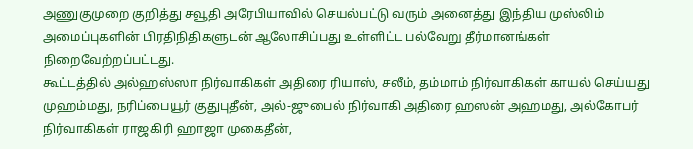அணுகுமுறை குறித்து சவூதி அரேபியாவில் செயல்பட்டு வரும் அனைத்து இந்திய முஸ்லிம் அமைப்புகளின் பிரதிநிதிகளுடன் ஆலோசிப்பது உள்ளிட்ட பல்வேறு தீர்மானங்கள் நிறைவேற்றப்பட்டது.
கூட்டத்தில் அல்ஹஸ்ஸா நிர்வாகிகள் அதிரை ரியாஸ், சலீம், தம்மாம் நிர்வாகிகள் காயல் செய்யது முஹம்மது, நரிப்பையூர் குதுபுதீன், அல்-ஜுபைல் நிர்வாகி அதிரை ஹஸன் அஹமது, அல்கோபர் நிர்வாகிகள் ராஜகிரி ஹாஜா முகைதீன்,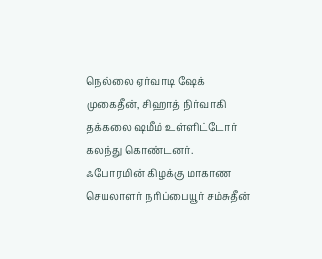நெல்லை ஏர்வாடி ஷேக் முகைதீன், சிஹாத் நிர்வாகி தக்கலை ஷமீம் உள்ளிட்டோர் கலந்து கொண்டனர்.
ஃபோரமின் கிழக்கு மாகாண செயலாளர் நரிப்பையூர் சம்சுதீன்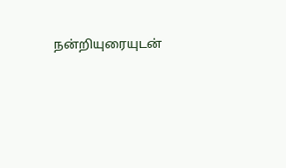நன்றியுரையுடன்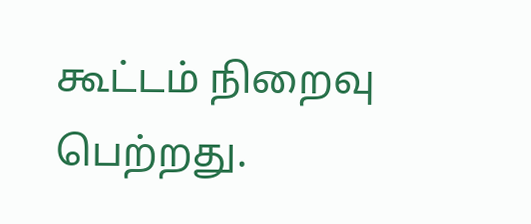கூட்டம் நிறைவு பெற்றது.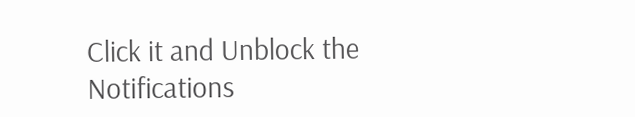Click it and Unblock the Notifications